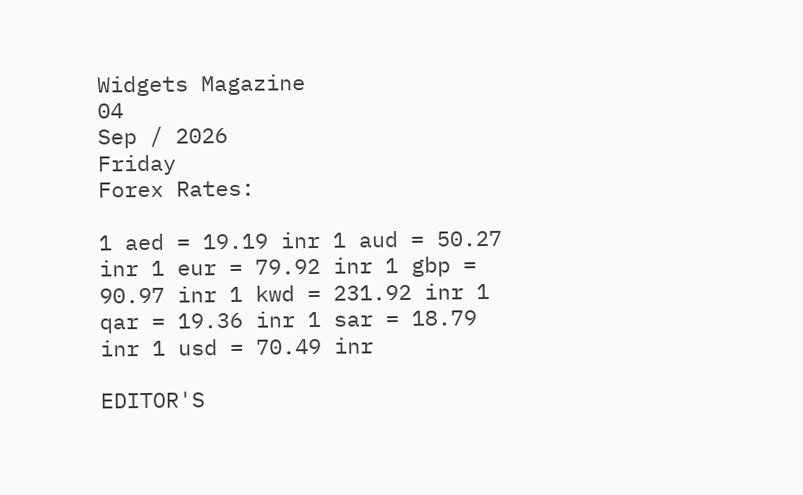Widgets Magazine
04
Sep / 2026
Friday
Forex Rates:

1 aed = 19.19 inr 1 aud = 50.27 inr 1 eur = 79.92 inr 1 gbp = 90.97 inr 1 kwd = 231.92 inr 1 qar = 19.36 inr 1 sar = 18.79 inr 1 usd = 70.49 inr

EDITOR'S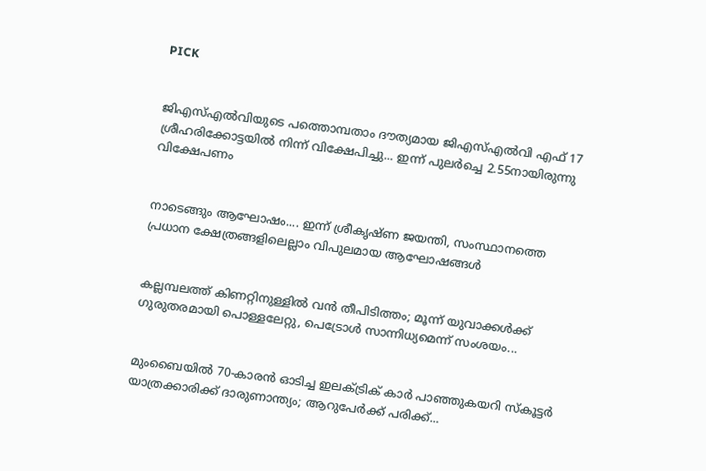PICK


ജിഎസ്എൽവിയുടെ പത്തൊമ്പതാം ദൗത്യമായ ജിഎസ്എൽവി എഫ് 17 ശ്രീഹരിക്കോട്ടയിൽ നിന്ന് വിക്ഷേപിച്ചു... ഇന്ന് പുലർച്ചെ 2.55നായിരുന്നു വിക്ഷേപണം


നാടെങ്ങും ആഘോഷം.... ഇന്ന് ശ്രീകൃഷ്ണ ജയന്തി, സംസ്ഥാനത്തെ പ്രധാന ക്ഷേത്രങ്ങളിലെല്ലാം വിപുലമായ ആഘോഷങ്ങൾ


കല്ലമ്പലത്ത് കിണറ്റിനുള്ളിൽ വൻ തീപിടിത്തം; മൂന്ന് യുവാക്കൾക്ക് ഗുരുതരമായി പൊള്ളലേറ്റു, പെട്രോൾ സാന്നിധ്യമെന്ന് സംശയം...


മുംബൈയിൽ 70-കാരൻ ഓടിച്ച ഇലക്ട്രിക് കാർ പാഞ്ഞുകയറി സ്കൂട്ടർ യാത്രക്കാരിക്ക് ദാരുണാന്ത്യം; ആറുപേർക്ക് പരിക്ക്...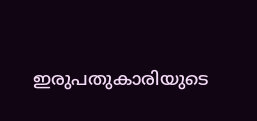ഇരുപതുകാരിയുടെ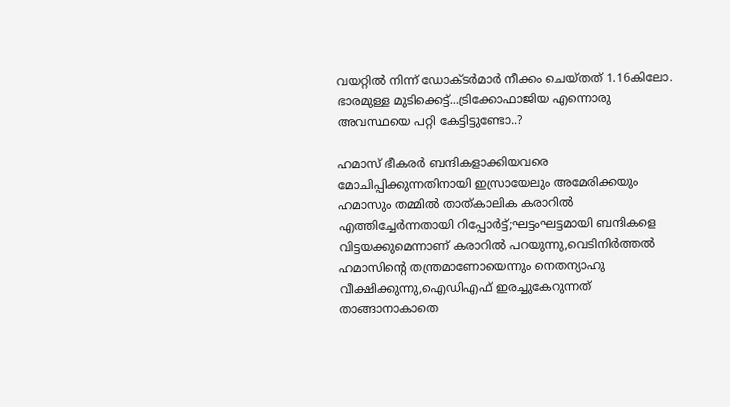വയറ്റിൽ നിന്ന് ഡോക്ടർമാർ നീക്കം ചെയ്തത് 1.16കിലോ. ഭാരമുള്ള മുടിക്കെട്ട്...ട്രിക്കോഫാജിയ എന്നൊരു അവസ്ഥയെ പറ്റി കേട്ടിട്ടുണ്ടോ..?

ഹമാസ് ഭീകരര്‍ ബന്ദികളാക്കിയവരെ മോചിപ്പിക്കുന്നതിനായി ഇസ്രായേലും അമേരിക്കയും ഹമാസും തമ്മില്‍ താത്കാലിക കരാറില്‍ എത്തിച്ചേര്‍ന്നതായി റിപ്പോര്‍ട്ട്;ഘട്ടംഘട്ടമായി ബന്ദികളെ വിട്ടയക്കുമെന്നാണ് കരാറില്‍ പറയുന്നു,വെടിനിര്‍ത്തല്‍ ഹമാസിന്റെ തന്ത്രമാണോയെന്നും നെതന്യാഹു വീക്ഷിക്കുന്നു,ഐഡിഎഫ് ഇരച്ചുകേറുന്നത് താങ്ങാനാകാതെ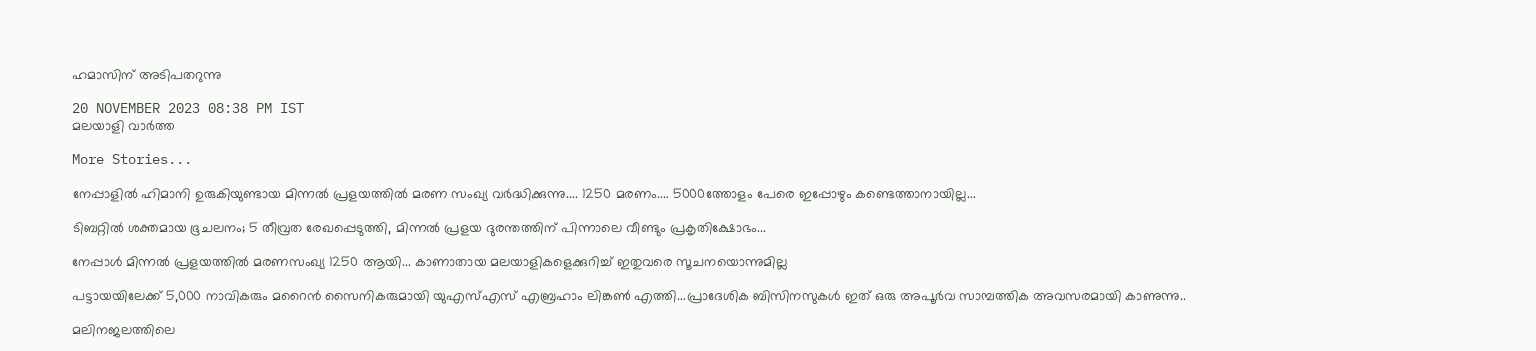ഹമാസിന് അടിപതറുന്നു

20 NOVEMBER 2023 08:38 PM IST
മലയാളി വാര്‍ത്ത

More Stories...

നേപ്പാളിൽ ഹിമാനി ഉരുകിയുണ്ടായ മിന്നൽ പ്രളയത്തിൽ മരണ സംഖ്യ വർദ്ധിക്കുന്നു.... 1250 മരണം.... 5000ത്തോളം പേരെ ഇപ്പോഴും കണ്ടെത്താനായില്ല...

ടിബറ്റിൽ ശക്തമായ ഭൂചലനം; 5 തീവ്രത രേഖപ്പെടുത്തി, മിന്നൽ പ്രളയ ദുരന്തത്തിന് പിന്നാലെ വീണ്ടും പ്രകൃതിക്ഷോഭം...

നേപ്പാൾ മിന്നൽ പ്രളയത്തിൽ മരണസംഖ്യ 1250 ആയി... കാണാതായ മലയാളികളെക്കുറിച്ച് ഇതുവരെ സൂചനയൊന്നുമില്ല

പട്ടായയിലേക്ക് 5,000 നാവികരും മറൈൻ സൈനികരുമായി യുഎസ്എസ് എബ്രഹാം ലിങ്കൺ എത്തി...പ്രാദേശിക ബിസിനസുകൾ ഇത് ഒരു അപൂർവ സാമ്പത്തിക അവസരമായി കാണുന്നു..

മലിനജലത്തിലെ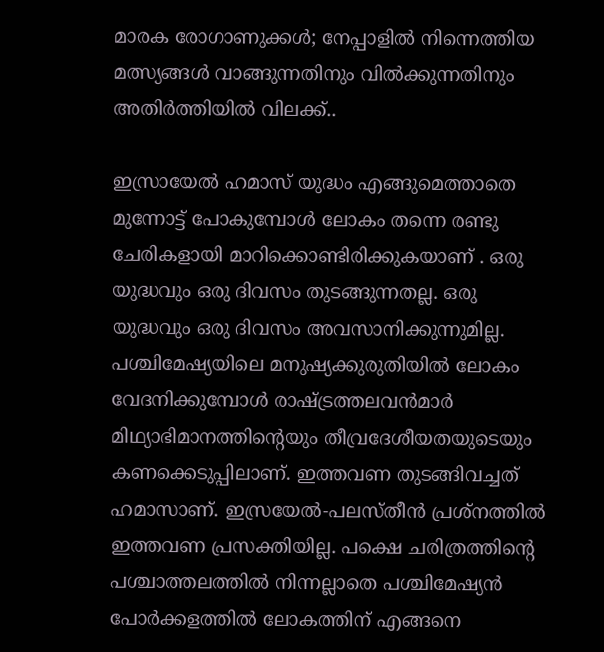മാരക രോഗാണുക്കൾ; നേപ്പാളിൽ നിന്നെത്തിയ മത്സ്യങ്ങൾ വാങ്ങുന്നതിനും വിൽക്കുന്നതിനും അതിർത്തിയിൽ വിലക്ക്..

ഇസ്രായേല്‍ ഹമാസ് യുദ്ധം എങ്ങുമെത്താതെ മുന്നോട്ട് പോകുമ്പോള്‍ ലോകം തന്നെ രണ്ടു ചേരികളായി മാറിക്കൊണ്ടിരിക്കുകയാണ് . ഒരു യുദ്ധവും ഒരു ദിവസം തുടങ്ങുന്നതല്ല. ഒരു യുദ്ധവും ഒരു ദിവസം അവസാനിക്കുന്നുമില്ല. പശ്ചിമേഷ്യയിലെ മനുഷ്യക്കുരുതിയില്‍ ലോകം വേദനിക്കുമ്പോള്‍ രാഷ്ട്രത്തലവന്‍മാര്‍ മിഥ്യാഭിമാനത്തിന്റെയും തീവ്രദേശീയതയുടെയും കണക്കെടുപ്പിലാണ്. ഇത്തവണ തുടങ്ങിവച്ചത് ഹമാസാണ്. ഇസ്രയേല്‍-പലസ്തീന്‍ പ്രശ്‌നത്തില്‍ ഇത്തവണ പ്രസക്തിയില്ല. പക്ഷെ ചരിത്രത്തിന്റെ പശ്ചാത്തലത്തില്‍ നിന്നല്ലാതെ പശ്ചിമേഷ്യന്‍ പോര്‍ക്കളത്തില്‍ ലോകത്തിന് എങ്ങനെ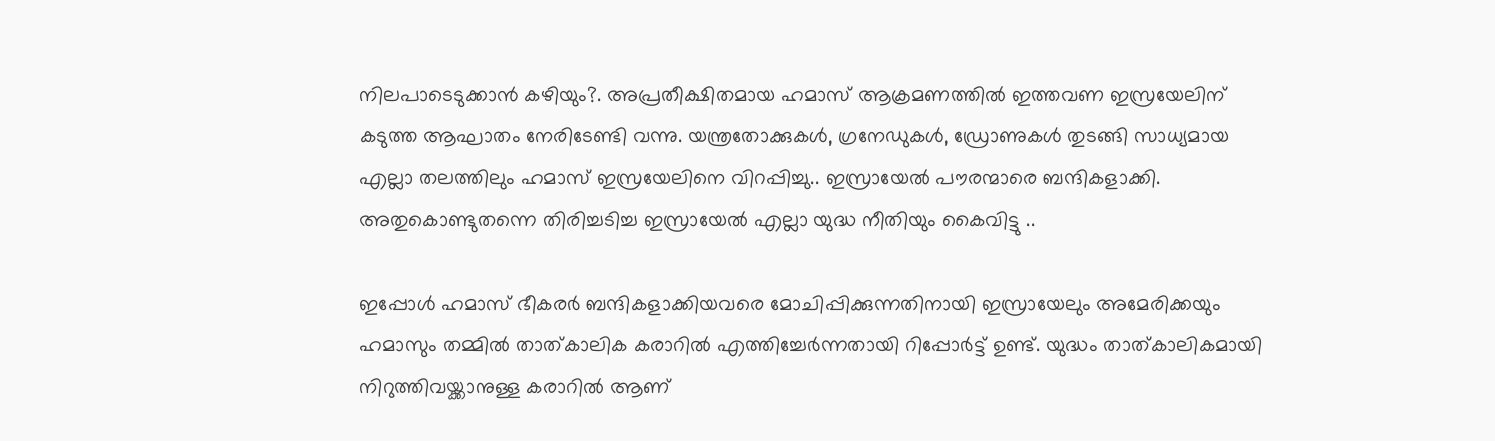നിലപാടെടുക്കാന്‍ കഴിയും?. അപ്രതീക്ഷിതമായ ഹമാസ് ആക്രമണത്തില്‍ ഇത്തവണ ഇസ്രയേലിന് കടുത്ത ആഘാതം നേരിടേണ്ടി വന്നു. യന്ത്രതോക്കുകള്‍, ഗ്രനേഡുകള്‍, ഡ്രോണുകള്‍ തുടങ്ങി സാധ്യമായ എല്ലാ തലത്തിലും ഹമാസ് ഇസ്രയേലിനെ വിറപ്പിച്ചു.. ഇസ്രായേല്‍ പൗരന്മാരെ ബന്ദികളാക്കി. അതുകൊണ്ടുതന്നെ തിരിച്ചടിച്ച ഇസ്രായേല്‍ എല്ലാ യുദ്ധ നീതിയും കൈവിട്ടു ..

ഇപ്പോള്‍ ഹമാസ് ഭീകരര്‍ ബന്ദികളാക്കിയവരെ മോചിപ്പിക്കുന്നതിനായി ഇസ്രായേലും അമേരിക്കയും ഹമാസും തമ്മില്‍ താത്കാലിക കരാറില്‍ എത്തിച്ചേര്‍ന്നതായി റിപ്പോര്‍ട്ട് ഉണ്ട്. യുദ്ധം താത്കാലികമായി നിറുത്തിവയ്ക്കാനുള്ള കരാറില്‍ ആണ്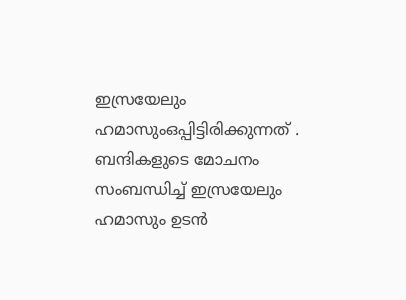ഇസ്രയേലും ഹമാസുംഒപ്പിട്ടിരിക്കുന്നത് . ബന്ദികളുടെ മോചനം സംബന്ധിച്ച് ഇസ്രയേലും ഹമാസും ഉടന്‍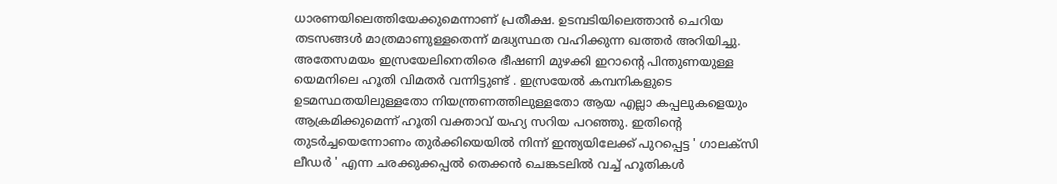ധാരണയിലെത്തിയേക്കുമെന്നാണ് പ്രതീക്ഷ. ഉടമ്പടിയിലെത്താന്‍ ചെറിയ തടസങ്ങള്‍ മാത്രമാണുള്ളതെന്ന് മദ്ധ്യസ്ഥത വഹിക്കുന്ന ഖത്തര്‍ അറിയിച്ചു. അതേസമയം ഇസ്രയേലിനെതിരെ ഭീഷണി മുഴക്കി ഇറാന്റെ പിന്തുണയുള്ള യെമനിലെ ഹൂതി വിമതര്‍ വന്നിട്ടുണ്ട് . ഇസ്രയേല്‍ കമ്പനികളുടെ ഉടമസ്ഥതയിലുള്ളതോ നിയന്ത്രണത്തിലുള്ളതോ ആയ എല്ലാ കപ്പലുകളെയും ആക്രമിക്കുമെന്ന് ഹൂതി വക്താവ് യഹ്യ സറിയ പറഞ്ഞു. ഇതിന്റെ തുടര്‍ച്ചയെന്നോണം തുര്‍ക്കിയെയില്‍ നിന്ന് ഇന്ത്യയിലേക്ക് പുറപ്പെട്ട ' ഗാലക്‌സി ലീഡര്‍ ' എന്ന ചരക്കുക്കപ്പല്‍ തെക്കന്‍ ചെങ്കടലില്‍ വച്ച് ഹൂതികള്‍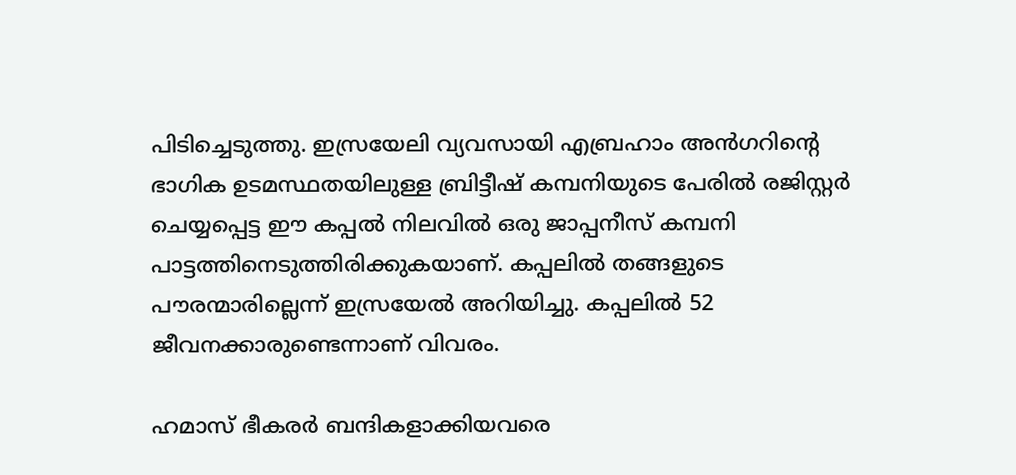പിടിച്ചെടുത്തു. ഇസ്രയേലി വ്യവസായി എബ്രഹാം അന്‍ഗറിന്റെ ഭാഗിക ഉടമസ്ഥതയിലുള്ള ബ്രിട്ടീഷ് കമ്പനിയുടെ പേരില്‍ രജിസ്റ്റര്‍ ചെയ്യപ്പെട്ട ഈ കപ്പല്‍ നിലവില്‍ ഒരു ജാപ്പനീസ് കമ്പനി പാട്ടത്തിനെടുത്തിരിക്കുകയാണ്. കപ്പലില്‍ തങ്ങളുടെ പൗരന്മാരില്ലെന്ന് ഇസ്രയേല്‍ അറിയിച്ചു. കപ്പലില്‍ 52 ജീവനക്കാരുണ്ടെന്നാണ് വിവരം.

ഹമാസ് ഭീകരര്‍ ബന്ദികളാക്കിയവരെ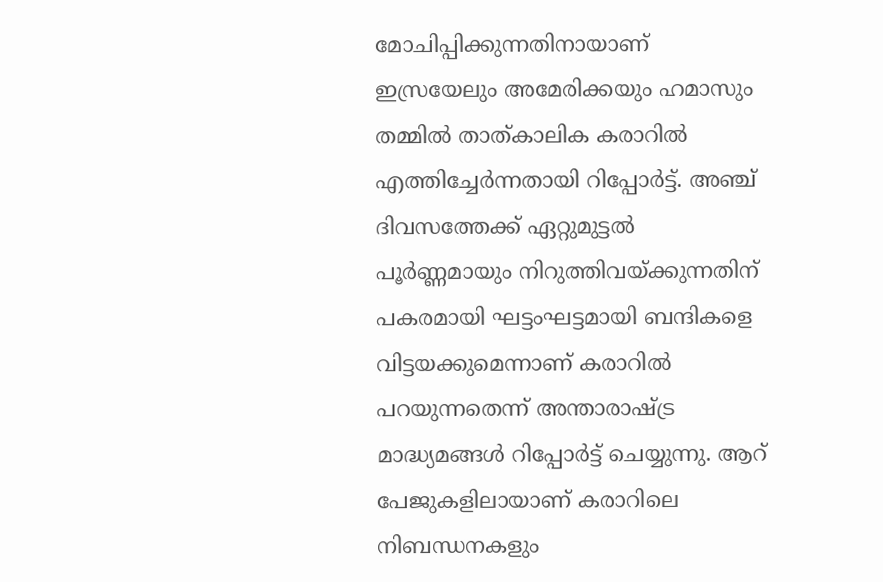മോചിപ്പിക്കുന്നതിനായാണ് ഇസ്രയേലും അമേരിക്കയും ഹമാസും തമ്മില്‍ താത്കാലിക കരാറില്‍ എത്തിച്ചേര്‍ന്നതായി റിപ്പോര്‍ട്ട്. അഞ്ച് ദിവസത്തേക്ക് ഏറ്റുമുട്ടല്‍ പൂര്‍ണ്ണമായും നിറുത്തിവയ്ക്കുന്നതിന് പകരമായി ഘട്ടംഘട്ടമായി ബന്ദികളെ വിട്ടയക്കുമെന്നാണ് കരാറില്‍ പറയുന്നതെന്ന് അന്താരാഷ്ട്ര മാദ്ധ്യമങ്ങള്‍ റിപ്പോര്‍ട്ട് ചെയ്യുന്നു. ആറ് പേജുകളിലായാണ് കരാറിലെ നിബന്ധനകളും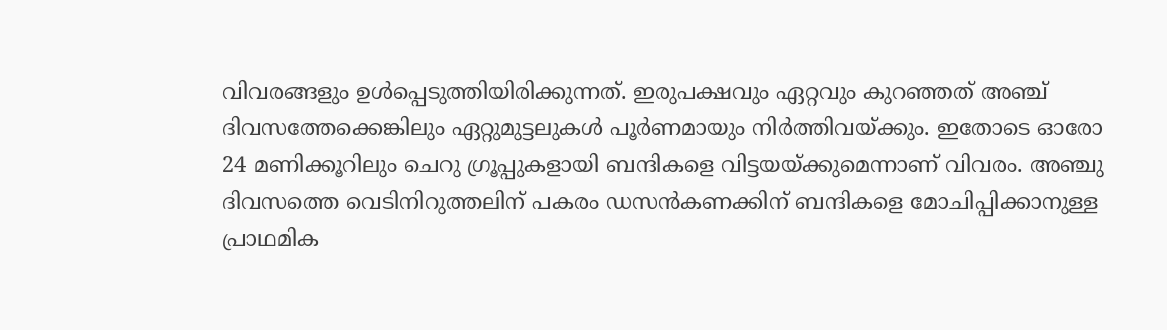വിവരങ്ങളും ഉള്‍പ്പെടുത്തിയിരിക്കുന്നത്. ഇരുപക്ഷവും ഏറ്റവും കുറഞ്ഞത് അഞ്ച് ദിവസത്തേക്കെങ്കിലും ഏറ്റുമുട്ടലുകള്‍ പൂര്‍ണമായും നിര്‍ത്തിവയ്ക്കും. ഇതോടെ ഓരോ 24 മണിക്കൂറിലും ചെറു ഗ്രൂപ്പുകളായി ബന്ദികളെ വിട്ടയയ്ക്കുമെന്നാണ് വിവരം. അഞ്ചു ദിവസത്തെ വെടിനിറുത്തലിന് പകരം ഡസന്‍കണക്കിന് ബന്ദികളെ മോചിപ്പിക്കാനുള്ള പ്രാഥമിക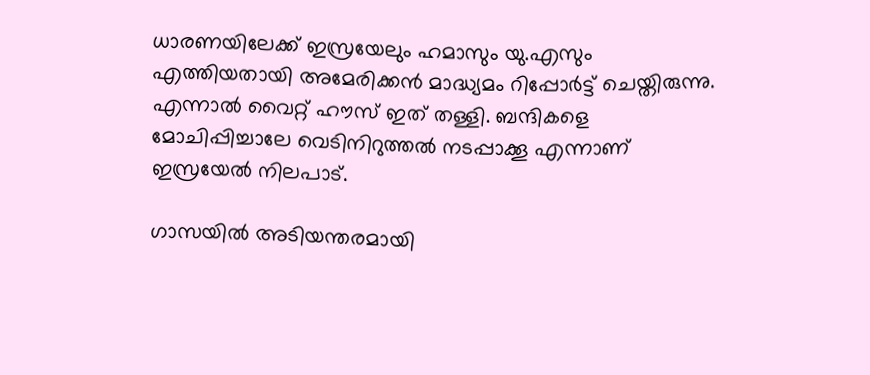ധാരണയിലേക്ക് ഇസ്രയേലും ഹമാസും യു.എസും എത്തിയതായി അമേരിക്കന്‍ മാദ്ധ്യമം റിപ്പോര്‍ട്ട് ചെയ്തിരുന്നു. എന്നാല്‍ വൈറ്റ് ഹൗസ് ഇത് തള്ളി. ബന്ദികളെ മോചിപ്പിച്ചാലേ വെടിനിറുത്തല്‍ നടപ്പാക്കൂ എന്നാണ് ഇസ്രയേല്‍ നിലപാട്.

ഗാസയില്‍ അടിയന്തരമായി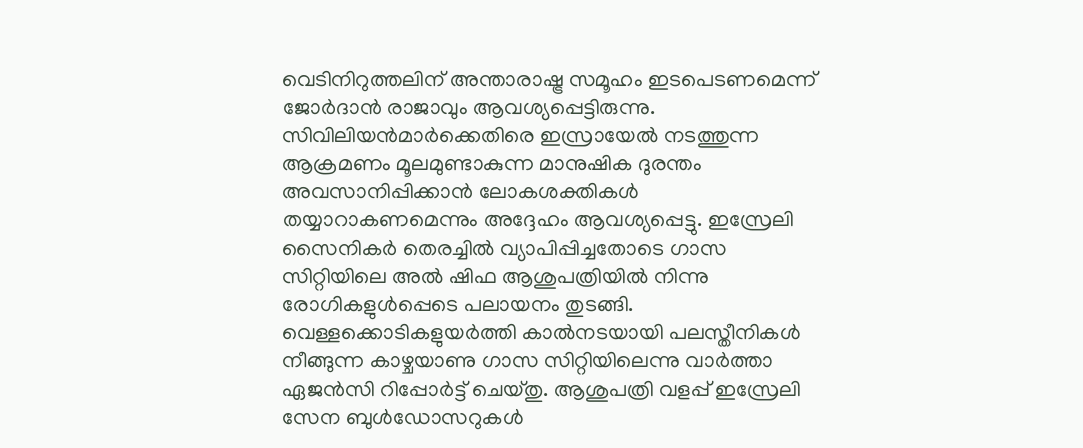വെടിനിറുത്തലിന് അന്താരാഷ്ട്ര സമൂഹം ഇടപെടണമെന്ന് ജോര്‍ദാന്‍ രാജാവും ആവശ്യപ്പെട്ടിരുന്നു. സിവിലിയന്‍മാര്‍ക്കെതിരെ ഇസ്രായേല്‍ നടത്തുന്ന ആക്രമണം മൂലമുണ്ടാകുന്ന മാനുഷിക ദുരന്തം അവസാനിപ്പിക്കാന്‍ ലോകശക്തികള്‍ തയ്യാറാകണമെന്നും അദ്ദേഹം ആവശ്യപ്പെട്ടു. ഇസ്രേലി സൈനികര്‍ തെരച്ചില്‍ വ്യാപിപ്പിച്ചതോടെ ഗാസ സിറ്റിയിലെ അല്‍ ഷിഫ ആശുപത്രിയില്‍ നിന്നു രോഗികളുള്‍പ്പെടെ പലായനം തുടങ്ങി. വെള്ളക്കൊടികളുയര്‍ത്തി കാല്‍നടയായി പലസ്തീനികള്‍ നീങ്ങുന്ന കാഴ്ചയാണു ഗാസ സിറ്റിയിലെന്നു വാര്‍ത്താ ഏജന്‍സി റിപ്പോര്‍ട്ട് ചെയ്തു. ആശുപത്രി വളപ്പ് ഇസ്രേലി സേന ബുള്‍ഡോസറുകള്‍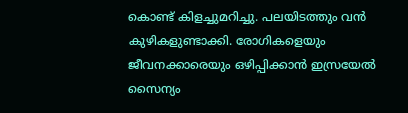കൊണ്ട് കിളച്ചുമറിച്ചു. പലയിടത്തും വന്‍ കുഴികളുണ്ടാക്കി. രോഗികളെയും ജീവനക്കാരെയും ഒഴിപ്പിക്കാന്‍ ഇസ്രയേല്‍ സൈന്യം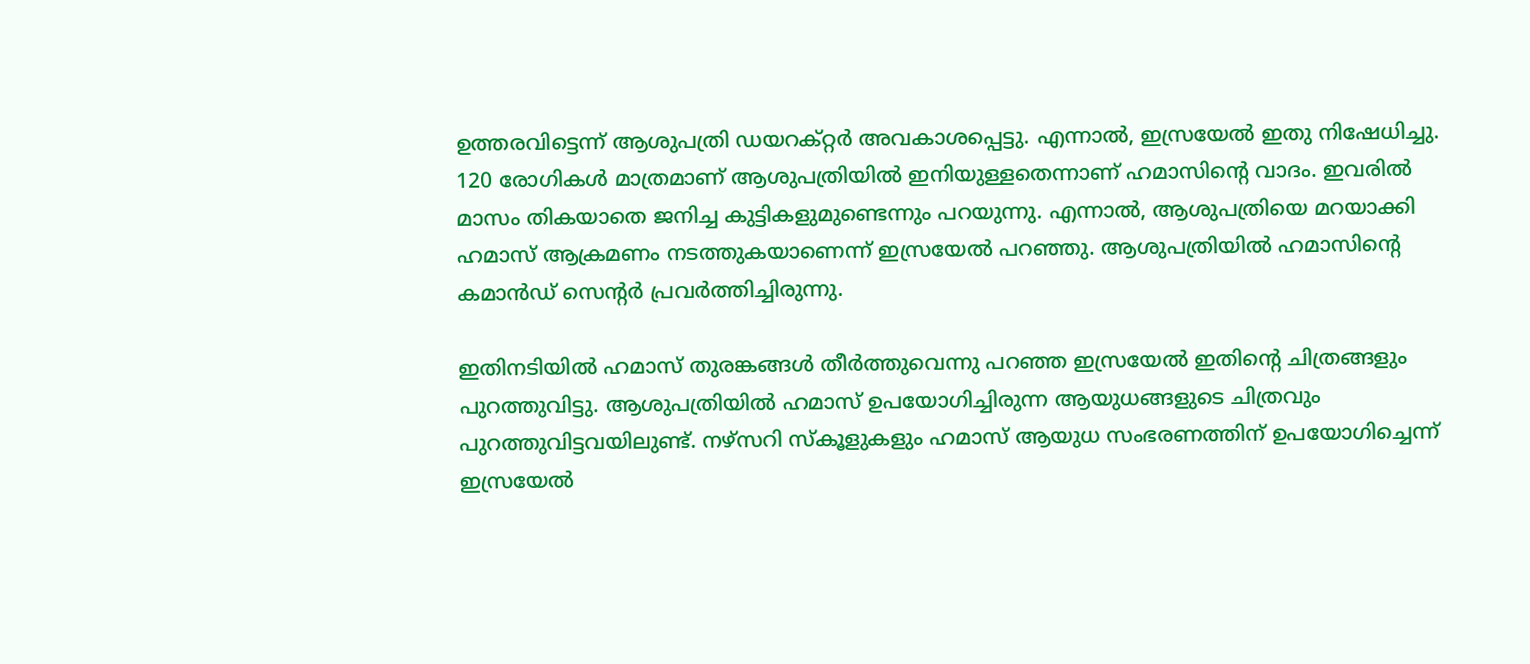ഉത്തരവിട്ടെന്ന് ആശുപത്രി ഡയറക്റ്റര്‍ അവകാശപ്പെട്ടു. എന്നാല്‍, ഇസ്രയേല്‍ ഇതു നിഷേധിച്ചു. 120 രോഗികള്‍ മാത്രമാണ് ആശുപത്രിയില്‍ ഇനിയുള്ളതെന്നാണ് ഹമാസിന്റെ വാദം. ഇവരില്‍ മാസം തികയാതെ ജനിച്ച കുട്ടികളുമുണ്ടെന്നും പറയുന്നു. എന്നാല്‍, ആശുപത്രിയെ മറയാക്കി ഹമാസ് ആക്രമണം നടത്തുകയാണെന്ന് ഇസ്രയേല്‍ പറഞ്ഞു. ആശുപത്രിയില്‍ ഹമാസിന്റെ കമാന്‍ഡ് സെന്റര്‍ പ്രവര്‍ത്തിച്ചിരുന്നു.

ഇതിനടിയില്‍ ഹമാസ് തുരങ്കങ്ങള്‍ തീര്‍ത്തുവെന്നു പറഞ്ഞ ഇസ്രയേല്‍ ഇതിന്റെ ചിത്രങ്ങളും പുറത്തുവിട്ടു. ആശുപത്രിയില്‍ ഹമാസ് ഉപയോഗിച്ചിരുന്ന ആയുധങ്ങളുടെ ചിത്രവും പുറത്തുവിട്ടവയിലുണ്ട്. നഴ്‌സറി സ്‌കൂളുകളും ഹമാസ് ആയുധ സംഭരണത്തിന് ഉപയോഗിച്ചെന്ന് ഇസ്രയേല്‍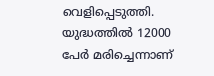വെളിപ്പെടുത്തി. യുദ്ധത്തില്‍ 12000 പേര്‍ മരിച്ചെന്നാണ്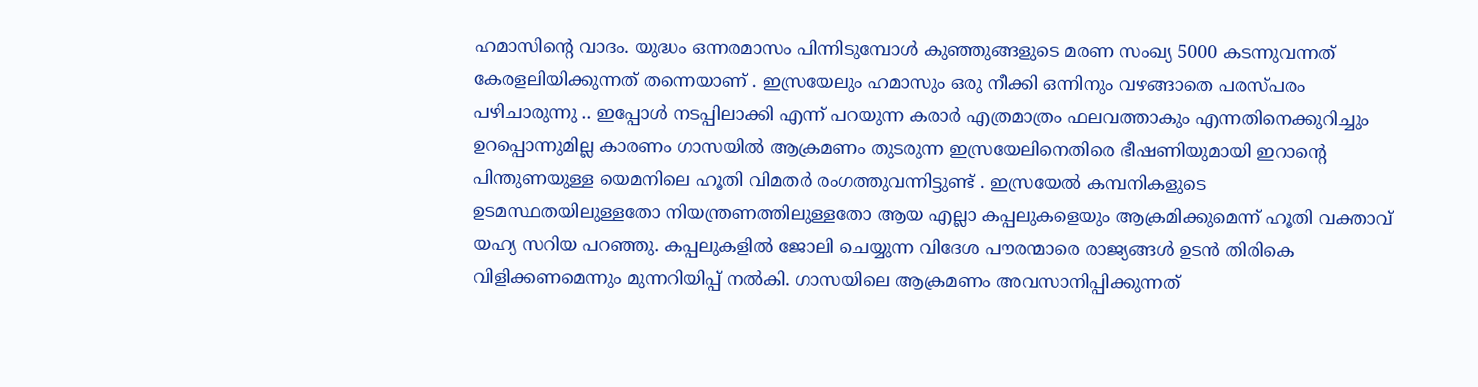ഹമാസിന്റെ വാദം. യുദ്ധം ഒന്നരമാസം പിന്നിടുമ്പോള്‍ കുഞ്ഞുങ്ങളുടെ മരണ സംഖ്യ 5000 കടന്നുവന്നത് കേരളലിയിക്കുന്നത് തന്നെയാണ് . ഇസ്രയേലും ഹമാസും ഒരു നീക്കി ഒന്നിനും വഴങ്ങാതെ പരസ്പരം പഴിചാരുന്നു .. ഇപ്പോള്‍ നടപ്പിലാക്കി എന്ന് പറയുന്ന കരാര്‍ എത്രമാത്രം ഫലവത്താകും എന്നതിനെക്കുറിച്ചും ഉറപ്പൊന്നുമില്ല കാരണം ഗാസയില്‍ ആക്രമണം തുടരുന്ന ഇസ്രയേലിനെതിരെ ഭീഷണിയുമായി ഇറാന്റെ പിന്തുണയുള്ള യെമനിലെ ഹൂതി വിമതര്‍ രംഗത്തുവന്നിട്ടുണ്ട് . ഇസ്രയേല്‍ കമ്പനികളുടെ ഉടമസ്ഥതയിലുള്ളതോ നിയന്ത്രണത്തിലുള്ളതോ ആയ എല്ലാ കപ്പലുകളെയും ആക്രമിക്കുമെന്ന് ഹൂതി വക്താവ് യഹ്യ സറിയ പറഞ്ഞു. കപ്പലുകളില്‍ ജോലി ചെയ്യുന്ന വിദേശ പൗരന്മാരെ രാജ്യങ്ങള്‍ ഉടന്‍ തിരികെ വിളിക്കണമെന്നും മുന്നറിയിപ്പ് നല്‍കി. ഗാസയിലെ ആക്രമണം അവസാനിപ്പിക്കുന്നത്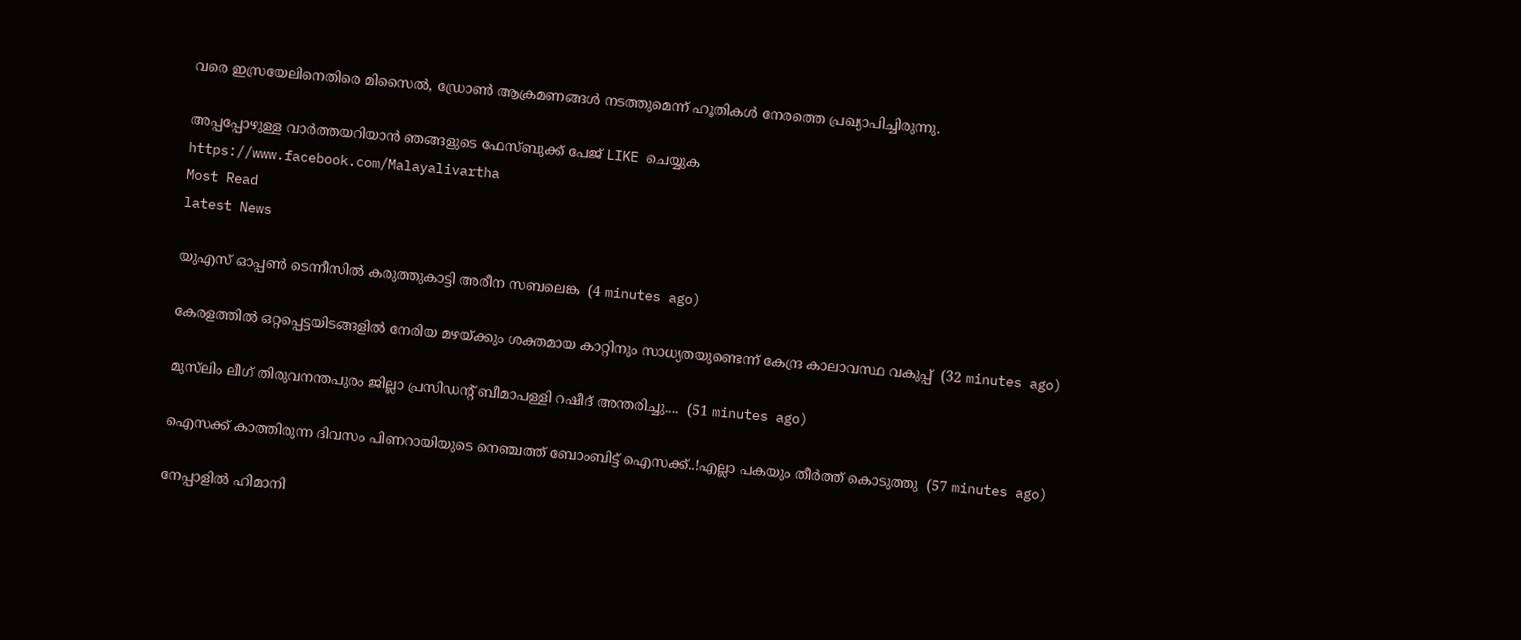വരെ ഇസ്രയേലിനെതിരെ മിസൈല്‍, ഡ്രോണ്‍ ആക്രമണങ്ങള്‍ നടത്തുമെന്ന് ഹൂതികള്‍ നേരത്തെ പ്രഖ്യാപിച്ചിരുന്നു.

അപ്പപ്പോഴുള്ള വാര്‍ത്തയറിയാന്‍ ഞങ്ങളുടെ ഫേസ്‌ബുക്ക്‌ പേജ് LIKE ചെയ്യുക
https://www.facebook.com/Malayalivartha
Most Read
latest News

യുഎസ്‌ ഓപ്പൺ ടെന്നീസിൽ കരുത്തുകാട്ടി അരീന സബലെങ്ക  (4 minutes ago)

കേരളത്തിൽ ഒറ്റപ്പെട്ടയിടങ്ങളിൽ നേരിയ മഴയ്ക്കും ശക്തമായ കാറ്റിനും സാധ്യതയുണ്ടെന്ന് കേന്ദ്ര കാലാവസ്ഥ വകുപ്പ്  (32 minutes ago)

മുസ്‍ലിം ലീഗ് തിരുവനന്തപുരം ജില്ലാ പ്രസിഡൻ്റ് ബീമാപള്ളി റഷീദ് അന്തരിച്ചു....  (51 minutes ago)

ഐസക്ക് കാത്തിരുന്ന ദിവസം പിണറായിയുടെ നെഞ്ചത്ത് ബോംബിട്ട് ഐസക്ക്..!എല്ലാ പകയും തീർത്ത് കൊടുത്തു  (57 minutes ago)

നേപ്പാളിൽ ഹിമാനി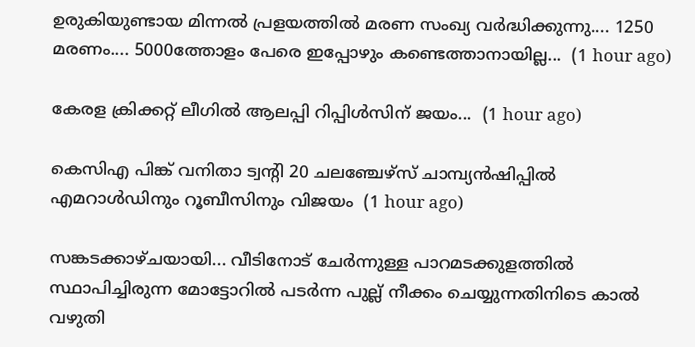ഉരുകിയുണ്ടായ മിന്നൽ പ്രളയത്തിൽ മരണ സംഖ്യ വർദ്ധിക്കുന്നു.... 1250 മരണം.... 5000ത്തോളം പേരെ ഇപ്പോഴും കണ്ടെത്താനായില്ല...  (1 hour ago)

കേരള ക്രിക്കറ്റ് ലീഗിൽ ആലപ്പി റിപ്പിൾസിന് ജയം...  (1 hour ago)

കെസിഎ പിങ്ക് വനിതാ ട്വന്റി 20 ചലഞ്ചേഴ്‌സ് ചാമ്പ്യൻഷിപ്പിൽ എമറാൾഡിനും റൂബീസിനും വിജയം  (1 hour ago)

സങ്കടക്കാഴ്ചയായി... വീടിനോട് ചേർന്നുള്ള പാറമടക്കുളത്തിൽ സ്ഥാപിച്ചിരുന്ന മോട്ടോറിൽ പടർന്ന പുല്ല് നീക്കം ചെയ്യുന്നതിനിടെ കാൽ വഴുതി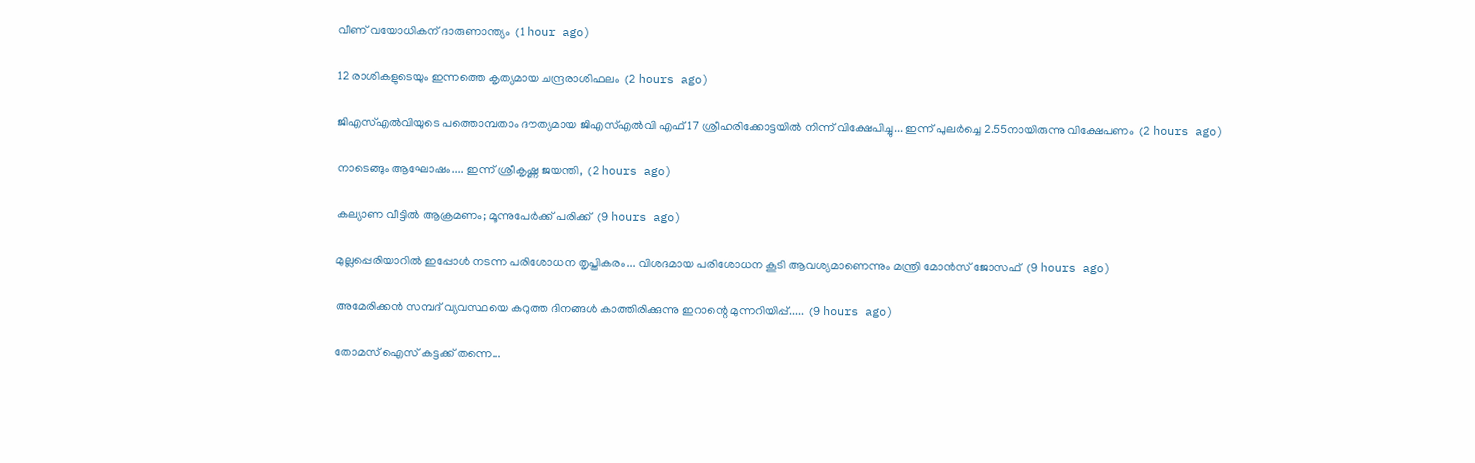വീണ് വയോധികന് ദാരുണാന്ത്യം  (1 hour ago)

12 രാശികളുടെയും ഇന്നത്തെ കൃത്യമായ ചന്ദ്രരാശിഫലം  (2 hours ago)

ജിഎസ്എൽവിയുടെ പത്തൊമ്പതാം ദൗത്യമായ ജിഎസ്എൽവി എഫ് 17 ശ്രീഹരിക്കോട്ടയിൽ നിന്ന് വിക്ഷേപിച്ചു... ഇന്ന് പുലർച്ചെ 2.55നായിരുന്നു വിക്ഷേപണം  (2 hours ago)

നാടെങ്ങും ആഘോഷം.... ഇന്ന് ശ്രീകൃഷ്ണ ജയന്തി,  (2 hours ago)

കല്യാണ വീട്ടില്‍ ആക്രമണം; മൂന്നുപേര്‍ക്ക് പരിക്ക്  (9 hours ago)

മുല്ലപ്പെരിയാറിൽ ഇപ്പോൾ നടന്ന പരിശോധന തൃപ്തികരം... വിശദമായ പരിശോധന കൂടി ആവശ്യമാണെന്നും മന്ത്രി മോൻസ് ജോസഫ്  (9 hours ago)

അമേരിക്കൻ സമ്പദ് വ്യവസ്ഥയെ കറുത്ത ദിനങ്ങൾ കാത്തിരിക്കുന്നു ഇറാന്റെ മുന്നറിയിപ്പ്.....  (9 hours ago)

തോമസ് ഐസ് കട്ടക്ക് തന്നെ...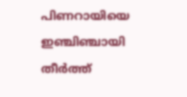പിണറായിയെ ഇഞ്ചിഞ്ചായി തീർത്ത്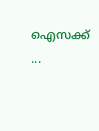ഐസക്ക് ...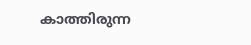കാത്തിരുന്ന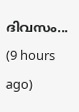ദിവസം...  (9 hours ago)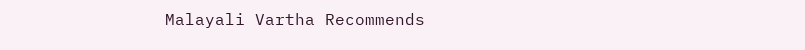Malayali Vartha Recommends